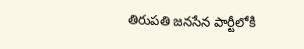తిరుపతి జనసేన పార్టీలోకి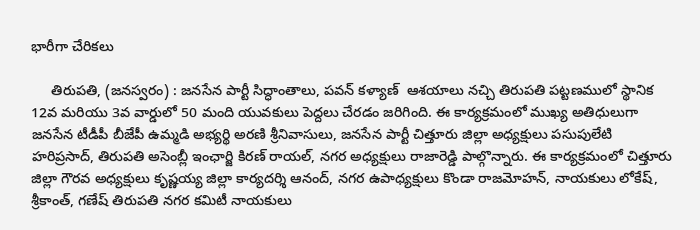భారీగా చేరికలు

     తిరుపతి, (జనస్వరం) : జనసేన పార్టీ సిద్ధాంతాలు, పవన్ కళ్యాణ్  ఆశయాలు నచ్చి తిరుపతి పట్టణములో స్థానిక 12వ మరియు 3వ వార్డులో 50 మంది యువకులు పెద్దలు చేరడం జరిగింది. ఈ కార్యక్రమంలో ముఖ్య అతిధులుగా జనసేన టీడీపీ బీజేపీ ఉమ్మడి అభ్యర్థి అరణి శ్రీనివాసులు, జనసేన పార్టీ చిత్తూరు జిల్లా అధ్యక్షులు పసుపులేటి హరిప్రసాద్, తిరుపతి అసెంబ్లీ ఇంఛార్జి కిరణ్ రాయల్, నగర అధ్యక్షులు రాజారెడ్డి పాల్గొన్నారు. ఈ కార్యక్రమంలో చిత్తూరు జిల్లా గౌరవ అధ్యక్షులు కృష్ణయ్య జిల్లా కార్యదర్శి ఆనంద్, నగర ఉపాధ్యక్షులు కొండా రాజమోహన్, నాయకులు లోకేష్, శ్రీకాంత్, గణేష్ తిరుపతి నగర కమిటీ నాయకులు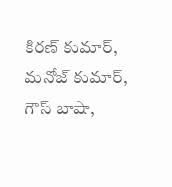కిరణ్ కుమార్, మనోజ్ కుమార్, గౌస్ బాషా,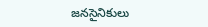జనసైనికులు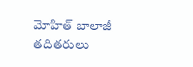మోహిత్ బాలాజీ తదితరులు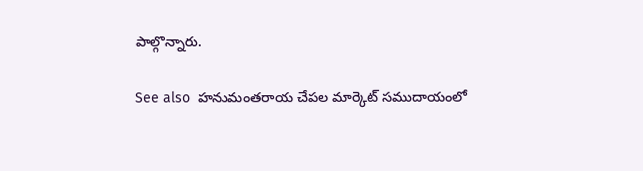పాల్గొన్నారు.

See also  హనుమంతరాయ చేపల మార్కెట్ సముదాయంలో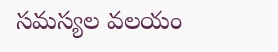సమస్యల వలయం